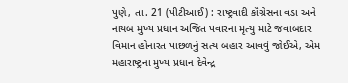પુણે, તા. 21 (પીટીઆઈ) : રાષ્ટ્રવાદી કૉંગ્રેસના વડા અને નાયબ મુખ્ય પ્રધાન અજિત પવારના મૃત્યુ માટે જવાબદાર વિમાન હોનારત પાછળનું સત્ય બહાર આવવું જોઈએ, એમ મહારાષ્ટ્રના મુખ્ય પ્રધાન દેવેન્દ્ર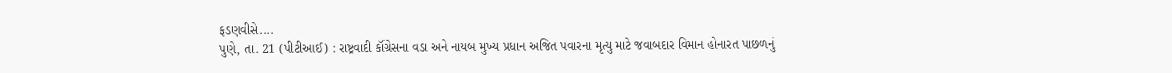ફડણવીસે....
પુણે, તા. 21 (પીટીઆઈ) : રાષ્ટ્રવાદી કૉંગ્રેસના વડા અને નાયબ મુખ્ય પ્રધાન અજિત પવારના મૃત્યુ માટે જવાબદાર વિમાન હોનારત પાછળનું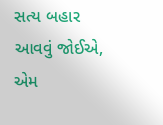સત્ય બહાર આવવું જોઈએ, એમ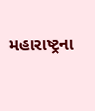મહારાષ્ટ્રના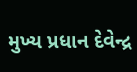મુખ્ય પ્રધાન દેવેન્દ્ર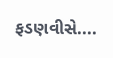ફડણવીસે....